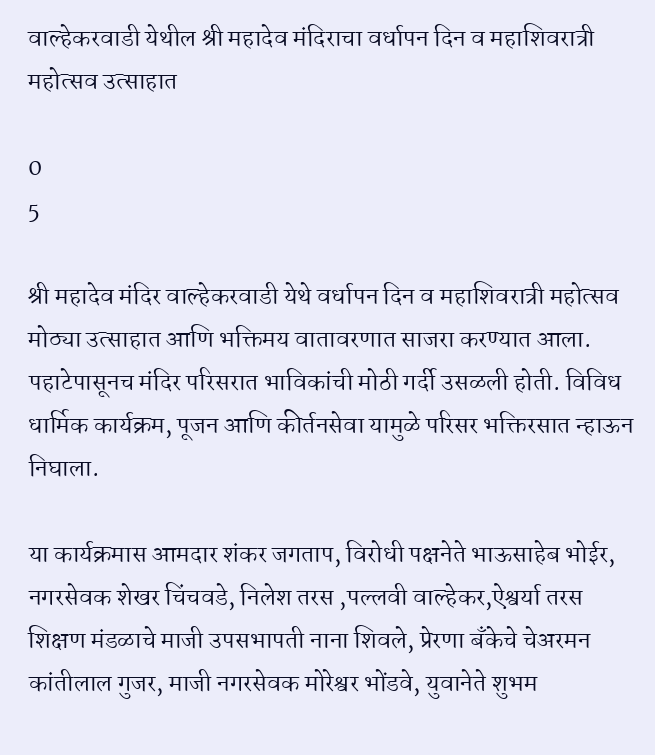वाल्हेकरवाडी येथील श्री महादेव मंदिराचा वर्धापन दिन व महाशिवरात्री महोत्सव उत्साहात

0
5

श्री महादेव मंदिर वाल्हेकरवाडी येथे वर्धापन दिन व महाशिवरात्री महोत्सव मोठ्या उत्साहात आणि भक्तिमय वातावरणात साजरा करण्यात आला. पहाटेपासूनच मंदिर परिसरात भाविकांची मोठी गर्दी उसळली होती. विविध धार्मिक कार्यक्रम, पूजन आणि कीर्तनसेवा यामुळे परिसर भक्तिरसात न्हाऊन निघाला.

या कार्यक्रमास आमदार शंकर जगताप, विरोधी पक्षनेते भाऊसाहेब भोईर, नगरसेवक शेखर चिंचवडे, निलेश तरस ,पल्लवी वाल्हेकर,ऐश्वर्या तरस शिक्षण मंडळाचे माजी उपसभापती नाना शिवले, प्रेरणा बँकेचे चेअरमन कांतीलाल गुजर, माजी नगरसेवक मोरेश्वर भोंडवे, युवानेते शुभम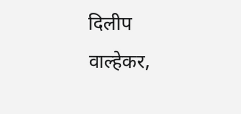दिलीप वाल्हेकर,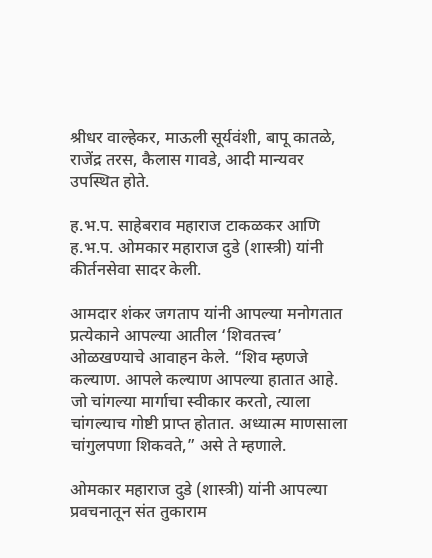श्रीधर वाल्हेकर, माऊली सूर्यवंशी, बापू कातळे, राजेंद्र तरस, कैलास गावडे, आदी मान्यवर उपस्थित होते.

ह.भ.प. साहेबराव महाराज टाकळकर आणि ह.भ.प. ओमकार महाराज दुडे (शास्त्री) यांनी कीर्तनसेवा सादर केली.

आमदार शंकर जगताप यांनी आपल्या मनोगतात प्रत्येकाने आपल्या आतील ‘शिवतत्त्व’ ओळखण्याचे आवाहन केले. “शिव म्हणजे कल्याण. आपले कल्याण आपल्या हातात आहे. जो चांगल्या मार्गाचा स्वीकार करतो, त्याला चांगल्याच गोष्टी प्राप्त होतात. अध्यात्म माणसाला चांगुलपणा शिकवते,” असे ते म्हणाले.

ओमकार महाराज दुडे (शास्त्री) यांनी आपल्या प्रवचनातून संत तुकाराम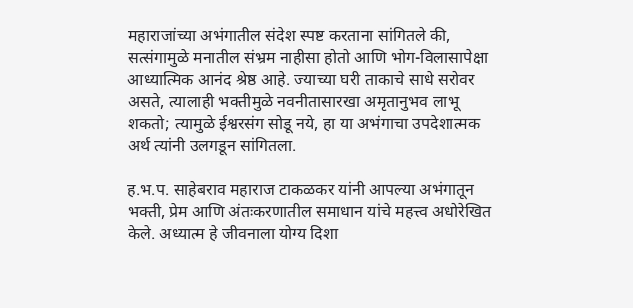महाराजांच्या अभंगातील संदेश स्पष्ट करताना सांगितले की, सत्संगामुळे मनातील संभ्रम नाहीसा होतो आणि भोग-विलासापेक्षा आध्यात्मिक आनंद श्रेष्ठ आहे. ज्याच्या घरी ताकाचे साधे सरोवर असते, त्यालाही भक्तीमुळे नवनीतासारखा अमृतानुभव लाभू शकतो; त्यामुळे ईश्वरसंग सोडू नये, हा या अभंगाचा उपदेशात्मक अर्थ त्यांनी उलगडून सांगितला.

ह.भ.प. साहेबराव महाराज टाकळकर यांनी आपल्या अभंगातून भक्ती, प्रेम आणि अंतःकरणातील समाधान यांचे महत्त्व अधोरेखित केले. अध्यात्म हे जीवनाला योग्य दिशा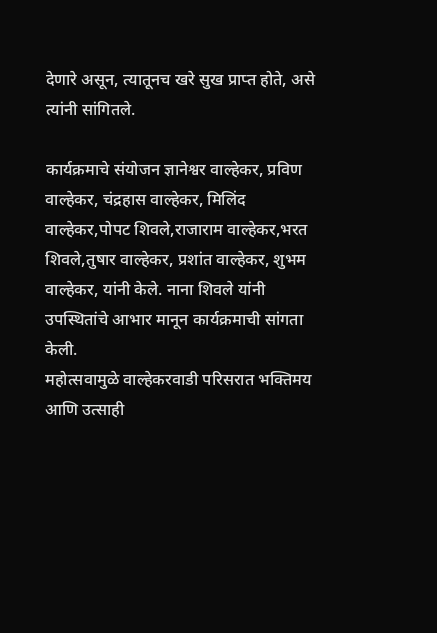देणारे असून, त्यातूनच खरे सुख प्राप्त होते, असे त्यांनी सांगितले.

कार्यक्रमाचे संयोजन ज्ञानेश्वर वाल्हेकर, प्रविण वाल्हेकर, चंद्रहास वाल्हेकर, मिलिंद वाल्हेकर,पोपट शिवले,राजाराम वाल्हेकर,भरत शिवले,तुषार वाल्हेकर, प्रशांत वाल्हेकर, शुभम वाल्हेकर, यांनी केले. नाना शिवले यांनी उपस्थितांचे आभार मानून कार्यक्रमाची सांगता केली.
महोत्सवामुळे वाल्हेकरवाडी परिसरात भक्तिमय आणि उत्साही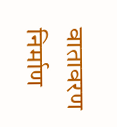वातावरण निर्माण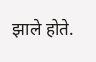झाले होते.